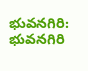భువనగిరి: భువనగిరి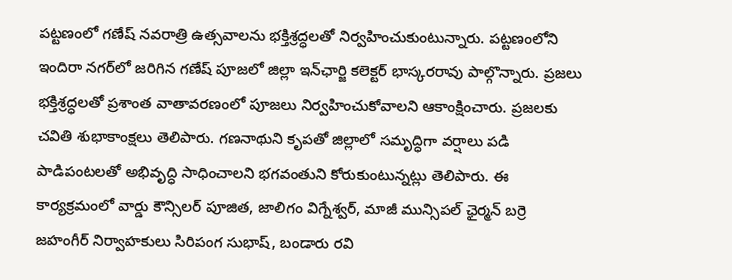పట్టణంలో గణేష్ నవరాత్రి ఉత్సవాలను భక్తిశ్రద్ధలతో నిర్వహించుకుంటున్నారు. పట్టణంలోని ఇందిరా నగర్‌లో జరిగిన గణేష్ పూజలో జిల్లా ఇన్‌ఛార్జి కలెక్టర్ భాస్కరరావు పాల్గొన్నారు. ప్రజలు భక్తిశ్రద్ధలతో ప్రశాంత వాతావరణంలో పూజలు నిర్వహించుకోవాలని ఆకాంక్షించారు. ప్రజలకు చవితి శుభాకాంక్షలు తెలిపారు. గణనాథుని కృపతో జిల్లాలో సమృద్ధిగా వర్షాలు పడి పాడిపంటలతో అభివృద్ధి సాధించాలని భగవంతుని కోరుకుంటున్నట్లు తెలిపారు. ఈ కార్యక్రమంలో వార్డు కౌన్సిలర్ పూజిత, జాలిగం విగ్నేశ్వర్, మాజీ మున్సిపల్ ఛైర్మన్ బర్రె జహంగీర్ నిర్వాహకులు సిరిపంగ సుభాష్, బండారు రవి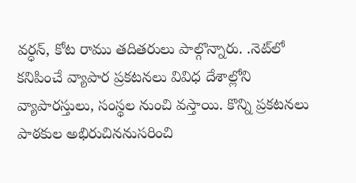వర్ధన్, కోట రాము తదితరులు పాల్గొన్నారు. .నెట్‌లో కనిపించే వ్యాపార ప్రకటనలు వివిధ దేశాల్లోని వ్యాపారస్తులు, సంస్థల నుంచి వస్తాయి. కొన్ని ప్రకటనలు పాఠకుల అభిరుచిననుసరించి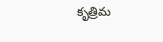కృత్రిమ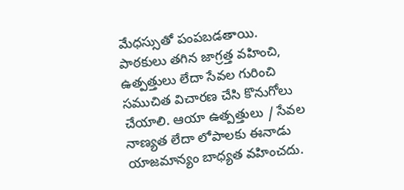మేధస్సుతో పంపబడతాయి. పాఠకులు తగిన జాగ్రత్త వహించి, ఉత్పత్తులు లేదా సేవల గురించి సముచిత విచారణ చేసి కొనుగోలు చేయాలి. ఆయా ఉత్పత్తులు / సేవల నాణ్యత లేదా లోపాలకు ఈనాడు యాజమాన్యం బాధ్యత వహించదు.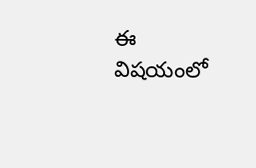ఈ విషయంలో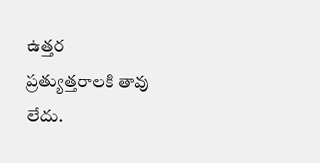ఉత్తర ప్రత్యుత్తరాలకి తావు లేదు.